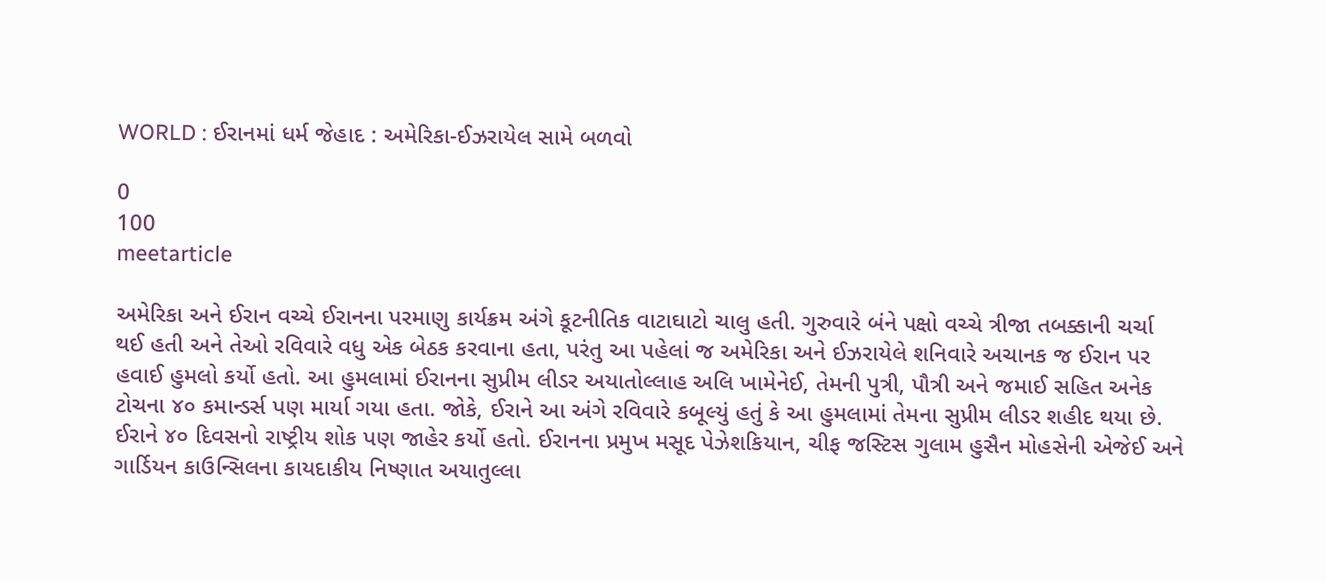WORLD : ઈરાનમાં ધર્મ જેહાદ : અમેરિકા-ઈઝરાયેલ સામે બળવો

0
100
meetarticle

અમેરિકા અને ઈરાન વચ્ચે ઈરાનના પરમાણુ કાર્યક્રમ અંગે કૂટનીતિક વાટાઘાટો ચાલુ હતી. ગુરુવારે બંને પક્ષો વચ્ચે ત્રીજા તબક્કાની ચર્ચા થઈ હતી અને તેઓ રવિવારે વધુ એક બેઠક કરવાના હતા, પરંતુ આ પહેલાં જ અમેરિકા અને ઈઝરાયેલે શનિવારે અચાનક જ ઈરાન પર હવાઈ હુમલો કર્યો હતો. આ હુમલામાં ઈરાનના સુપ્રીમ લીડર અયાતોલ્લાહ અલિ ખામેનેઈ, તેમની પુત્રી, પૌત્રી અને જમાઈ સહિત અનેક ટોચના ૪૦ કમાન્ડર્સ પણ માર્યા ગયા હતા. જોકે, ઈરાને આ અંગે રવિવારે કબૂલ્યું હતું કે આ હુમલામાં તેમના સુપ્રીમ લીડર શહીદ થયા છે. ઈરાને ૪૦ દિવસનો રાષ્ટ્રીય શોક પણ જાહેર કર્યો હતો. ઈરાનના પ્રમુખ મસૂદ પેઝેશકિયાન, ચીફ જસ્ટિસ ગુલામ હુસૈન મોહસેની એજેઈ અને ગાર્ડિયન કાઉન્સિલના કાયદાકીય નિષ્ણાત અયાતુલ્લા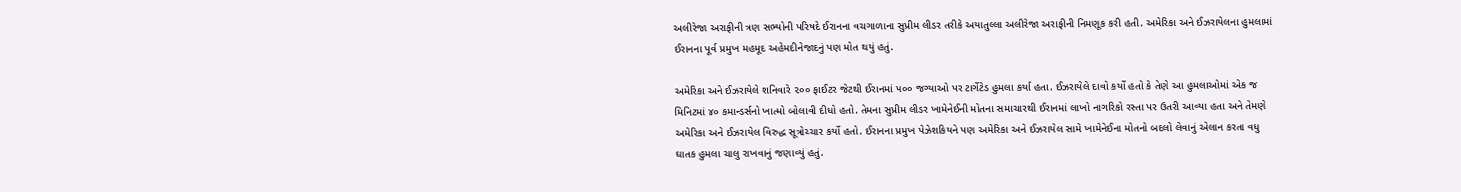અલીરેજા અરાફીની ત્રણ સભ્યોની પરિષદે ઈરાનના વચગાળાના સુપ્રીમ લીડર તરીકે અયાતુલ્લા અલીરેજા અરાફીની નિમણૂક કરી હતી. અમેરિકા અને ઈઝરાયેલના હુમલામાં ઈરાનના પૂર્વ પ્રમુખ મહમૂદ અહેમદીનેજાદનું પણ મોત થયું હતું.

અમેરિકા અને ઈઝરાયેલે શનિવારે ૨૦૦ ફાઈટર જેટથી ઈરાનમાં ૫૦૦ જગ્યાઓ પર ટાર્ગેટેડ હુમલા કર્યા હતા. ઈઝરાયેલે દાવો કર્યો હતો કે તેણે આ હુમલાઓમાં એક જ મિનિટમાં ૪૦ કમાન્ડર્સનો ખાત્મો બોલાવી દીધો હતો. તેમના સુપ્રીમ લીડર ખામેનેઈની મોતના સમાચારથી ઈરાનમાં લાખો નાગરિકો રસ્તા પર ઉતરી આવ્યા હતા અને તેમણે અમેરિકા અને ઈઝરાયેલ વિરુદ્ધ સૂત્રોચ્ચાર કર્યો હતો. ઈરાનના પ્રમુખ પેઝેશકિયને પણ અમેરિકા અને ઈઝરાયેલ સામે ખામેનેઈના મોતનો બદલો લેવાનું એલાન કરતા વધુ ઘાતક હુમલા ચાલુ રાખવાનું જણાવ્યું હતું.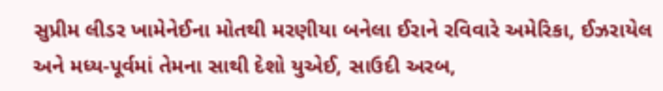સુપ્રીમ લીડર ખામેનેઈના મોતથી મરણીયા બનેલા ઈરાને રવિવારે અમેરિકા, ઈઝરાયેલ અને મધ્ય-પૂર્વમાં તેમના સાથી દેશો યુએઈ, સાઉદી અરબ,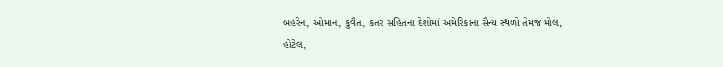બહરેન, ઓમાન, કુવૈત, કતર સહિતના દેશોમાં અમેરિકાના સૈન્ય સ્થળો તેમજ મોલ, હોટેલ,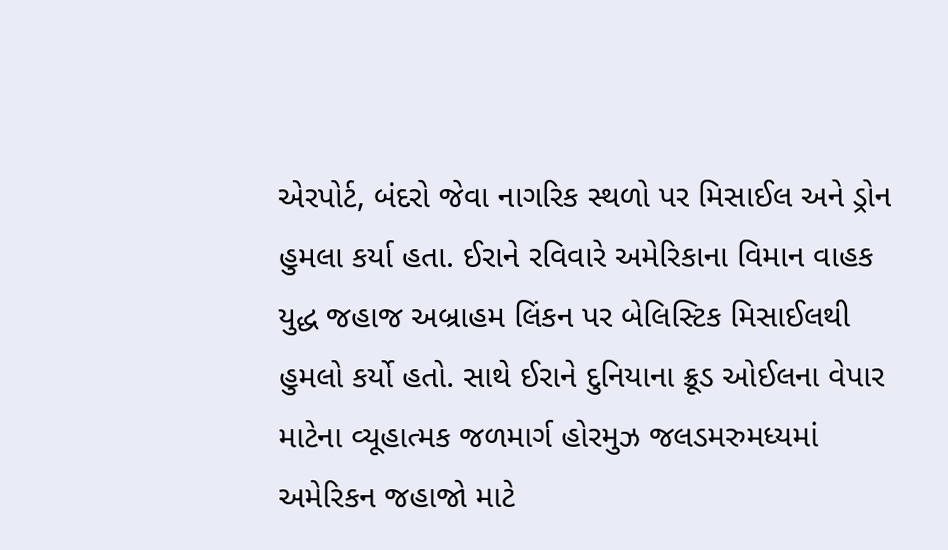એરપોર્ટ, બંદરો જેવા નાગરિક સ્થળો પર મિસાઈલ અને ડ્રોન હુમલા કર્યા હતા. ઈરાને રવિવારે અમેરિકાના વિમાન વાહક યુદ્ધ જહાજ અબ્રાહમ લિંકન પર બેલિસ્ટિક મિસાઈલથી હુમલો કર્યો હતો. સાથે ઈરાને દુનિયાના ક્રૂડ ઓઈલના વેપાર માટેના વ્યૂહાત્મક જળમાર્ગ હોરમુઝ જલડમરુમધ્યમાં અમેરિકન જહાજો માટે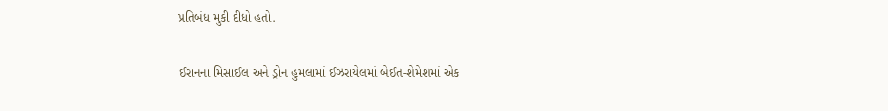પ્રતિબંધ મુકી દીધો હતો.

ઈરાનના મિસાઈલ અને ડ્રોન હુમલામાં ઈઝરાયેલમાં બેઈત-શેમેશમાં એક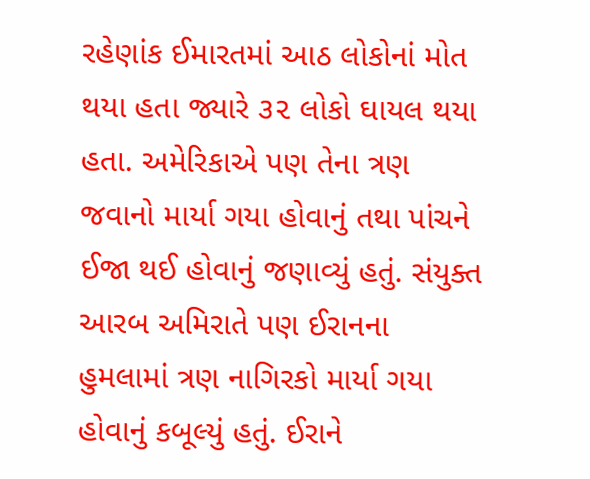રહેણાંક ઈમારતમાં આઠ લોકોનાં મોત થયા હતા જ્યારે ૩૨ લોકો ઘાયલ થયા હતા. અમેરિકાએ પણ તેના ત્રણ જવાનો માર્યા ગયા હોવાનું તથા પાંચને ઈજા થઈ હોવાનું જણાવ્યું હતું. સંયુક્ત આરબ અમિરાતે પણ ઈરાનના હુમલામાં ત્રણ નાગિરકો માર્યા ગયા હોવાનું કબૂલ્યું હતું. ઈરાને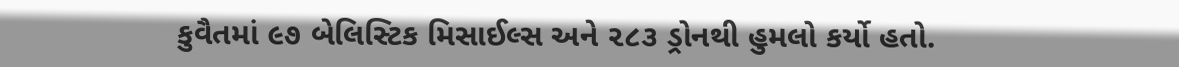કુવૈતમાં ૯૭ બેલિસ્ટિક મિસાઈલ્સ અને ૨૮૩ ડ્રોનથી હુમલો કર્યો હતો.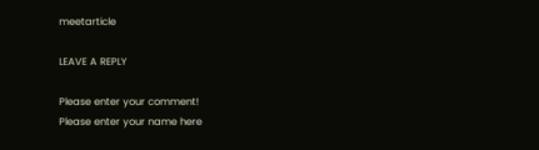meetarticle

LEAVE A REPLY

Please enter your comment!
Please enter your name here